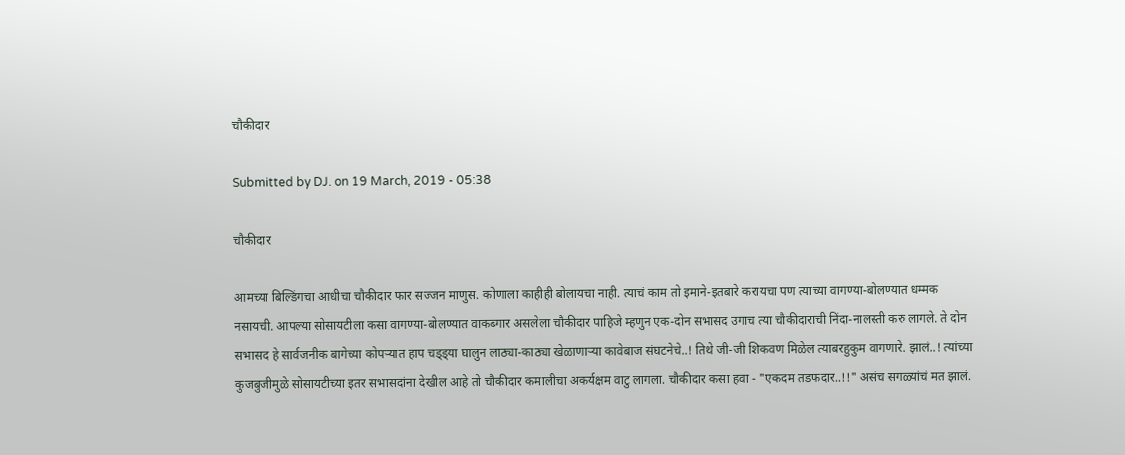चौकीदार

Submitted by DJ. on 19 March, 2019 - 05:38

चौकीदार

आमच्या बिल्डिंगचा आधीचा चौकीदार फार सज्जन माणुस. कोणाला काहीही बोलायचा नाही. त्याचं काम तो इमाने-इतबारे करायचा पण त्याच्या वागण्या-बोलण्यात धम्मक नसायची. आपल्या सोसायटीला कसा वागण्या-बोलण्यात वाकब्गार असलेला चौकीदार पाहिजे म्हणुन एक-दोन सभासद उगाच त्या चौकीदाराची निंदा-नालस्ती करु लागले. ते दोन सभासद हे सार्वजनीक बागेच्या कोपर्‍यात हाप चड्ड्या घालुन लाठ्या-काठ्या खेळाणार्‍या कावेबाज संघटनेचे..! तिथे जी-जी शिकवण मिळेल त्याबरहुकुम वागणारे. झालं..! त्यांच्या कुजबुजीमुळे सोसायटीच्या इतर सभासदांना देखील आहे तो चौकीदार कमालीचा अकर्यक्षम वाटु लागला. चौकीदार कसा हवा - "एकदम तडफदार..!!" असंच सगळ्यांचं मत झालं.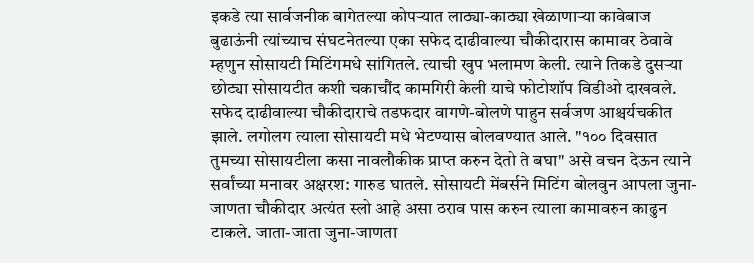इकडे त्या सार्वजनीक बागेतल्या कोपर्‍यात लाठ्या-काठ्या खेळाणार्‍या कावेबाज बुढाऊंनी त्यांच्याच संघटनेतल्या एका सफेद दाढीवाल्या चौकीदारास कामावर ठेवावे म्हणुन सोसायटी मिटिंगमधे सांगितले. त्याची खुप भलामण केली. त्याने तिकडे दुसर्‍या छोट्या सोसायटीत कशी चकाचौंद कामगिरी केली याचे फोटोशॉप विडीओ दाखवले. सफेद दाढीवाल्या चौकीदाराचे तडफदार वागणे-बोलणे पाहुन सर्वजण आश्चर्यचकीत झाले. लगोलग त्याला सोसायटी मधे भेटण्यास बोलवण्यात आले. "१०० दिवसात तुमच्या सोसायटीला कसा नावलौकीक प्राप्त करुन देतो ते बघा" असे वचन देऊन त्याने सर्वांच्या मनावर अक्षरश: गारुड घातले. सोसायटी मेंबर्सने मिटिंग बोलवुन आपला जुना-जाणता चौकीदार अत्यंत स्लो आहे असा ठराव पास करुन त्याला कामावरुन काढुन टाकले. जाता-जाता जुना-जाणता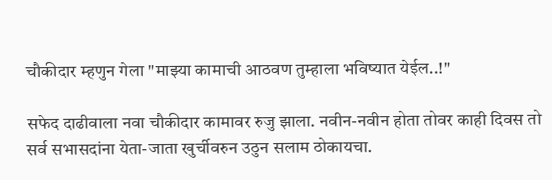चौकीदार म्हणुन गेला "माझ्या कामाची आठवण तुम्हाला भविष्यात येईल..!"

सफेद दाढीवाला नवा चौकीदार कामावर रुजु झाला. नवीन-नवीन होता तोवर काही दिवस तो सर्व सभासदांना येता-जाता खुर्चीवरुन उठुन सलाम ठोकायचा.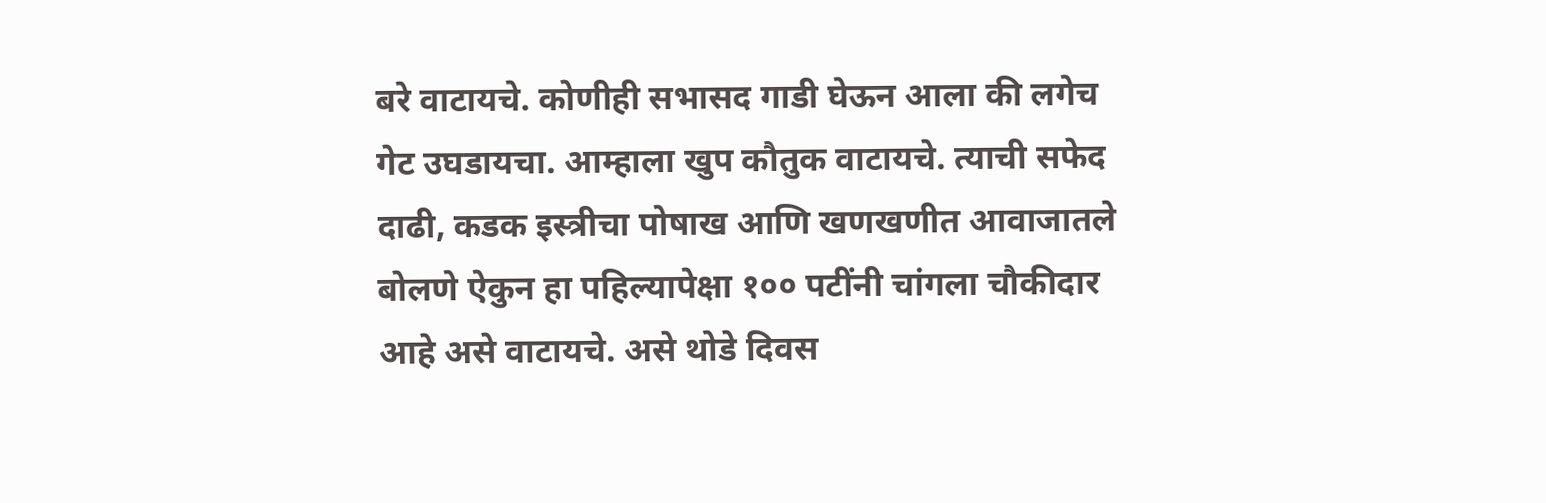बरे वाटायचे. कोणीही सभासद गाडी घेऊन आला की लगेच गेट उघडायचा. आम्हाला खुप कौतुक वाटायचे. त्याची सफेद दाढी, कडक इस्त्रीचा पोषाख आणि खणखणीत आवाजातले बोलणे ऐकुन हा पहिल्यापेक्षा १०० पटींनी चांगला चौकीदार आहे असे वाटायचे. असे थोडे दिवस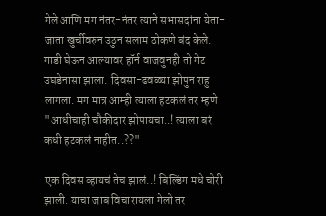गेले आणि मग नंतर-नंतर त्याने सभासदांना येता-जाता खुर्चीवरुन उठुन सलाम ठोकणे बंद केले. गाडी घेऊन आल्यावर हॉर्न वाजवुनही तो गेट उघडेनासा झाला. दिवसा-ढवळ्या झोपुन राहु लागला. मग मात्र आम्ही त्याला हटकलं तर म्हणे "आधीचाही चौकीदार झोपायचा..! त्याला बरं कधी हटकलं नाहीत..??"

एक दिवस व्हायचं तेच झालं..! बिल्डिंग मधे चोरी झाली. याचा जाब विचारायला गेलो तर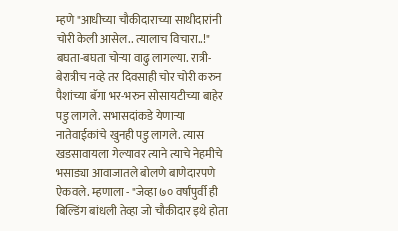म्हणे "आधीच्या चौकीदाराच्या साथीदारांनी चोरी केली आसेल.. त्यालाच विचारा..!" बघता-बघता चोर्‍या वाढु लागल्या. रात्री-बेरात्रीच नव्हे तर दिवसाही चोर चोरी करुन पैशांच्या बॅगा भर-भरुन सोसायटीच्या बाहेर पडु लागले. सभासदांकडे येणार्‍या नातेवाईकांचे खुनही पडु लागले. त्यास खडसावायला गेल्यावर त्याने त्याचे नेहमीचे भसाड्या आवाजातले बोलणे बाणेदारपणे ऐकवले. म्हणाला - "जेव्हा ७० वर्षांपुर्वी ही बिल्डिंग बांधली तेव्हा जो चौकीदार इथे होता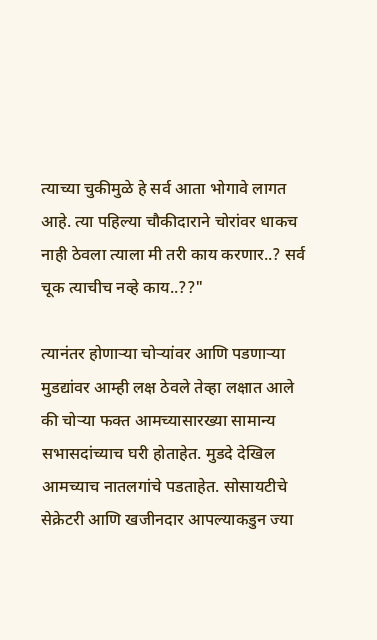त्याच्या चुकीमुळे हे सर्व आता भोगावे लागत आहे. त्या पहिल्या चौकीदाराने चोरांवर धाकच नाही ठेवला त्याला मी तरी काय करणार..? सर्व चूक त्याचीच नव्हे काय..??"

त्यानंतर होणार्‍या चोर्‍यांवर आणि पडणार्‍या मुडद्यांवर आम्ही लक्ष ठेवले तेव्हा लक्षात आले की चोर्‍या फक्त आमच्यासारख्या सामान्य सभासदांच्याच घरी होताहेत. मुडदे देखिल आमच्याच नातलगांचे पडताहेत. सोसायटीचे सेक्रेटरी आणि खजीनदार आपल्याकडुन ज्या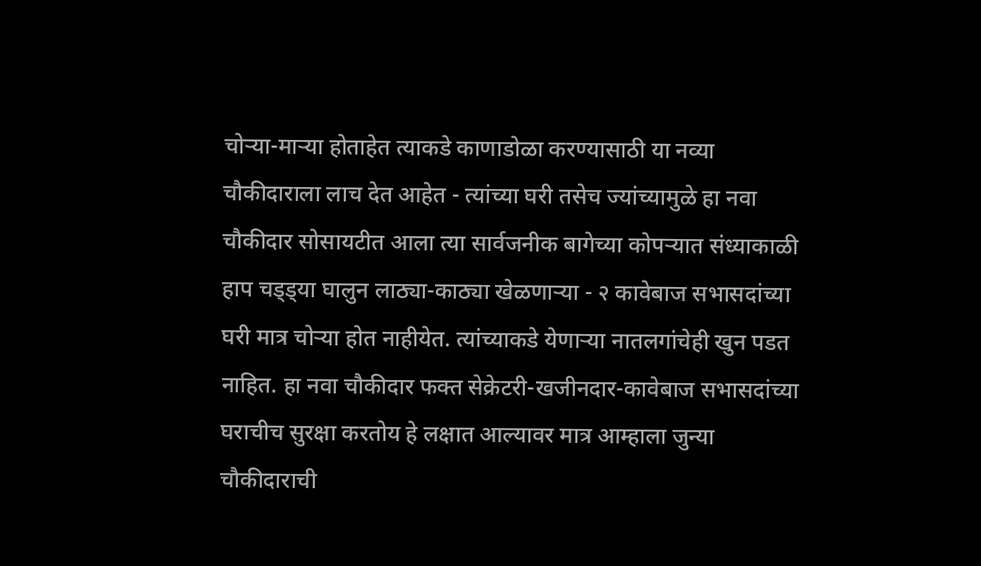चोर्‍या-मार्‍या होताहेत त्याकडे काणाडोळा करण्यासाठी या नव्या चौकीदाराला लाच देत आहेत - त्यांच्या घरी तसेच ज्यांच्यामुळे हा नवा चौकीदार सोसायटीत आला त्या सार्वजनीक बागेच्या कोपर्‍यात संध्याकाळी हाप चड्ड्या घालुन लाठ्या-काठ्या खेळणार्‍या - २ कावेबाज सभासदांच्या घरी मात्र चोर्‍या होत नाहीयेत. त्यांच्याकडे येणार्‍या नातलगांचेही खुन पडत नाहित. हा नवा चौकीदार फक्त सेक्रेटरी-खजीनदार-कावेबाज सभासदांच्या घराचीच सुरक्षा करतोय हे लक्षात आल्यावर मात्र आम्हाला जुन्या चौकीदाराची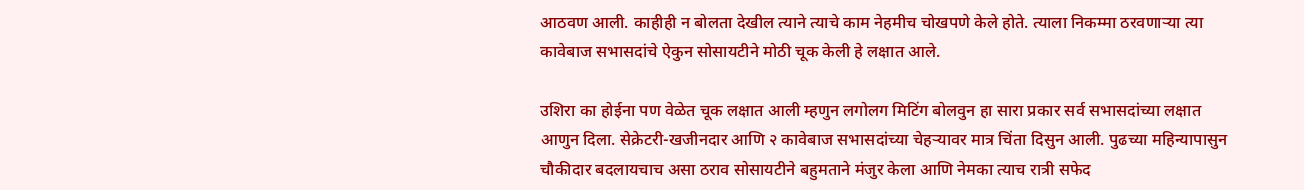आठवण आली. काहीही न बोलता देखील त्याने त्याचे काम नेहमीच चोखपणे केले होते. त्याला निकम्मा ठरवणार्‍या त्या कावेबाज सभासदांचे ऐकुन सोसायटीने मोठी चूक केली हे लक्षात आले.

उशिरा का होईना पण वेळेत चूक लक्षात आली म्हणुन लगोलग मिटिंग बोलवुन हा सारा प्रकार सर्व सभासदांच्या लक्षात आणुन दिला. सेक्रेटरी-खजीनदार आणि २ कावेबाज सभासदांच्या चेहर्‍यावर मात्र चिंता दिसुन आली. पुढच्या महिन्यापासुन चौकीदार बदलायचाच असा ठराव सोसायटीने बहुमताने मंजुर केला आणि नेमका त्याच रात्री सफेद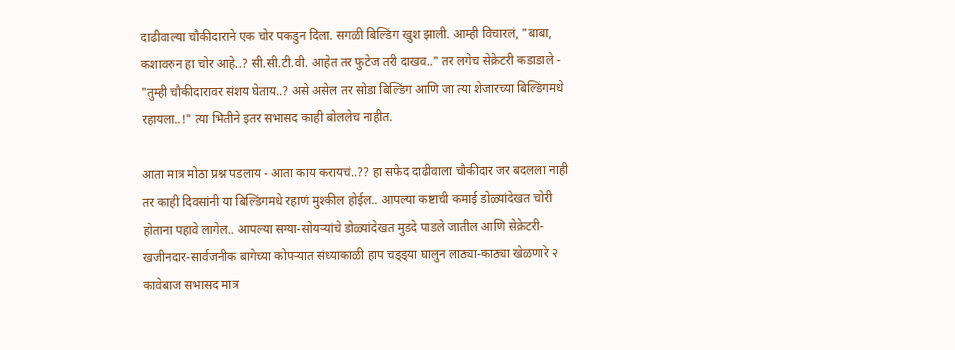दाढीवाल्या चौकीदाराने एक चोर पकडुन दिला. सगळी बिल्डिंग खुश झाली. आम्ही विचारलं, "बाबा, कशावरुन हा चोर आहे..? सी.सी.टी.वी. आहेत तर फुटेज तरी दाखव.." तर लगेच सेक्रेटरी कडाडाले - "तुम्ही चौकीदारावर संशय घेताय..? असे असेल तर सोडा बिल्डिंग आणि जा त्या शेजारच्या बिल्डिंगमधे रहायला..!" त्या भितीने इतर सभासद काही बोललेच नाहीत.

आता मात्र मोठा प्रश्न पडलाय - आता काय करायचं..?? हा सफेद दाढीवाला चौकीदार जर बदलला नाही तर काही दिवसांनी या बिल्डिंगमधे रहाणं मुश्कील होईल.. आपल्या कष्टाची कमाई डोळ्यांदेखत चोरी होताना पहावे लागेल.. आपल्या सग्या-सोयर्‍यांचे डोळ्यांदेखत मुडदे पाडले जातील आणि सेक्रेटरी-खजीनदार-सार्वजनीक बागेच्या कोपर्‍यात संध्याकाळी हाप चड्ड्या घालुन लाठ्या-काठ्या खेळणारे २ कावेबाज सभासद मात्र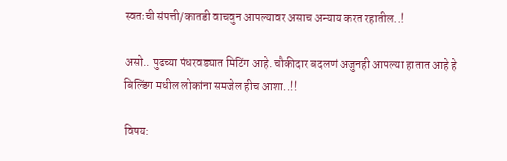स्वतःची संपत्ती/कातडी वाचवुन आपल्यावर असाच अन्याय करत रहातील..!

असो.. पुढच्या पंधरवड्यात मिटिंग आहे. चौकीदार बदलणं अजुनही आपल्या हातात आहे हे बिल्डिंग मधील लोकांना समजेल हीच आशा..!!

विषय: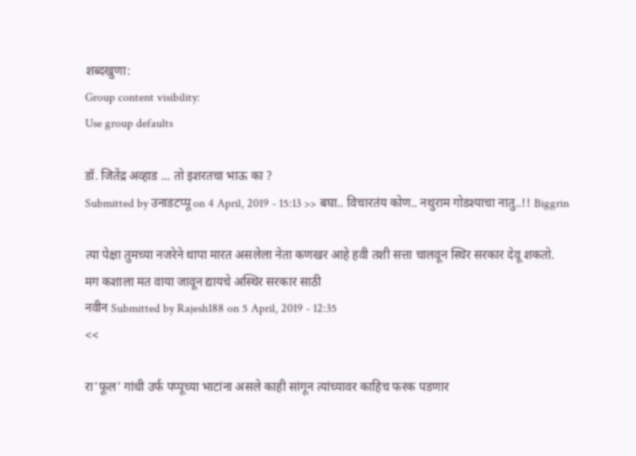शब्दखुणा:
Group content visibility:
Use group defaults

डॉ. जितेंद्र अव्हाड ... तो इशरतचा भाऊ का ?
Submitted by उनाडटप्पू on 4 April, 2019 - 15:13 >> बघा.. विचारतंय कोण.. नथुराम गोडश्याचा नातु..!! Biggrin

त्या पेक्षा तुमच्या नजरेने थापा मारत असलेला नेता कणखर आहे हवी तशी सत्ता चालवून स्थिर सरकार देवू शकतो.
मग कशाला मत वाया जावून द्यायचे अस्थिर सरकार साठी
नवीन Submitted by Rajesh188 on 5 April, 2019 - 12:35
<<

रा'फूल' गांधी उर्फ पप्पूच्या भाटांना असले काही सांगून त्यांच्यावर काहिच फरक पडणार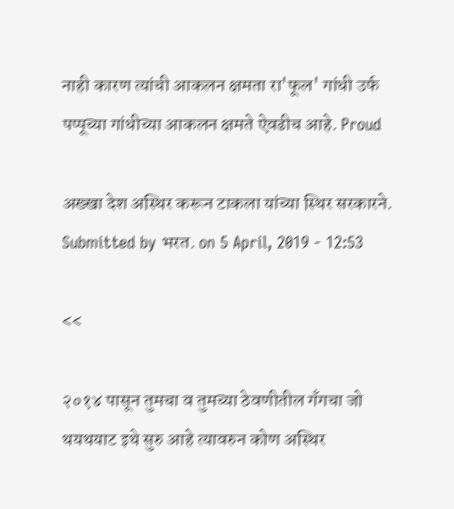नाही कारण त्यांची आकलन क्षमता रा'फूल' गांधी उर्फ पप्पूच्या गांधीच्या आकलन क्षमते ऐवढीच आहे. Proud

अख्खा देश अस्थिर करून टाकला यांच्या स्थिर सरकारने.
Submitted by भरत. on 5 April, 2019 - 12:53

<<

२०१४ पासून तुमचा व तुमच्या ठेवणीतील गॅंगचा जो थयथयाट इथे सुरु आहे त्यावरुन कोण अस्थिर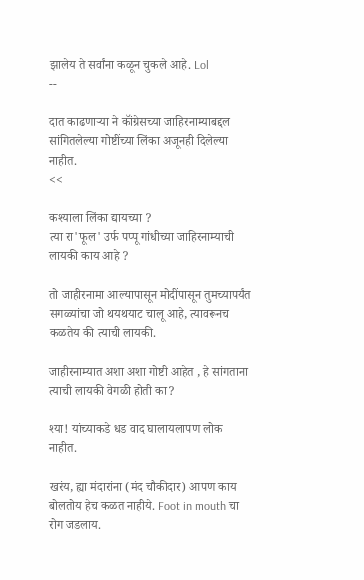झालेय ते सर्वांना कळून चुकले आहे. Lol
--

दात काढणाऱ्या ने कॉंग्रेसच्या जाहिरनाम्याबद्दल सांगितलेल्या गोष्टींच्या लिंका अजूनही दिलेल्या नाहीत.
<<

कश्याला लिंका द्यायच्या ?
त्या रा'फूल' उर्फ पप्पू गांधीच्या जाहिरनाम्याची लायकी काय आहे ?

तो जाहीरनामा आल्यापासून मोदींपासून तुमच्यापर्यंत सगळ्यांचा जो थयथयाट चालू आहे, त्यावरूनच कळतेय की त्याची लायकी.

जाहीरनाम्यात अशा अशा गोष्टी आहेत , हे सांगताना त्याची लायकी वेगळी होती का?

श्या! यांच्याकडे धड वाद घालायलापण लोक नाहीत.

खरंय, ह्या मंदारांना (मंद चौकीदार) आपण काय बोलतोय हेच कळत नाहीये. Foot in mouth चा रोग जडलाय.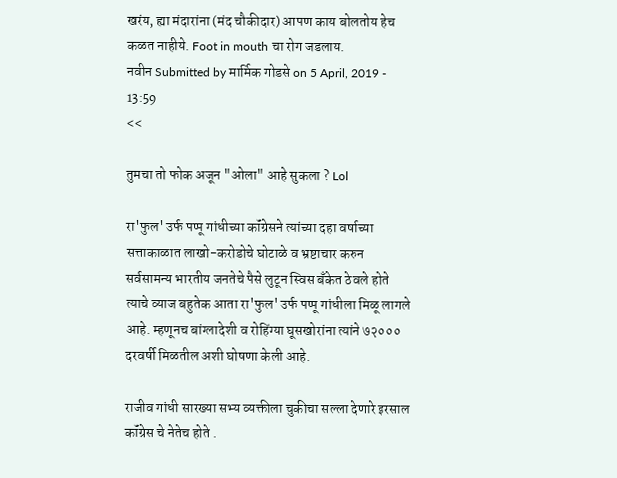खरंय, ह्या मंदारांना (मंद चौकीदार) आपण काय बोलतोय हेच कळत नाहीये. Foot in mouth चा रोग जडलाय.
नवीन Submitted by मार्मिक गोडसे on 5 April, 2019 - 13:59
<<

तुमचा तो फोक अजून "ओला" आहे सुकला ? Lol

रा'फुल' उर्फ पप्पू गांधीच्या कॉंग्रेसने त्यांच्या दहा वर्षाच्या सत्ताकाळात लाखो-करोडोचे घोटाळे व भ्रष्टाचार करुन सर्वसामन्य भारतीय जनतेचे पैसे लुटून स्विस बॅंकेत ठेवले होते त्याचे व्याज बहुतेक आता रा'फुल' उर्फ पप्पू गांधीला मिळू लागले आहे. म्हणूनच बांग्लादेशी व रोहिंग्या घूसखोरांना त्यांने ७२००० दरवर्षी मिळतील अशी घोषणा केली आहे.

राजीव गांधी सारख्या सभ्य व्यक्तीला चुकीचा सल्ला देणारे इरसाल कॉंग्रेस चे नेतेच होते .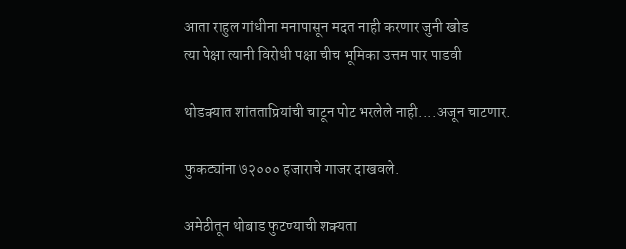आता राहुल गांधीना मनापासून मदत नाही करणार जुनी खोड
त्या पेक्षा त्यानी विरोधी पक्षा चीच भूमिका उत्तम पार पाडवी

थोडक्यात शांतताप्रियांची चाटून पोट भरलेले नाही....अजून चाटणार.

फुकट्यांना ७२००० हजाराचे गाजर दाखवले.

अमेठीतून थोबाड फुटण्याची शक्यता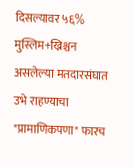दिसल्यावर ५६% मुस्लिम+ख्रिश्चन असलेल्या मतदारसंघात उभे राहण्याचा "प्रामाणिकपणा" फारच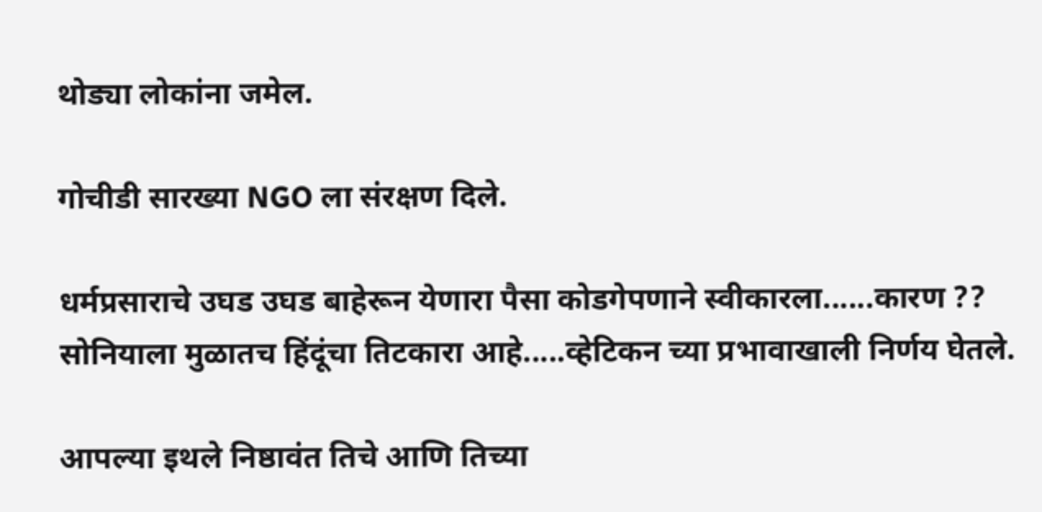थोड्या लोकांना जमेल.

गोचीडी सारख्या NGO ला संरक्षण दिले.

धर्मप्रसाराचे उघड उघड बाहेरून येणारा पैसा कोडगेपणाने स्वीकारला......कारण ??
सोनियाला मुळातच हिंदूंचा तिटकारा आहे.....व्हेटिकन च्या प्रभावाखाली निर्णय घेतले.

आपल्या इथले निष्ठावंत तिचे आणि तिच्या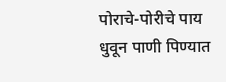पोराचे-पोरीचे पाय
धुवून पाणी पिण्यात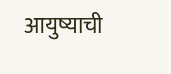आयुष्याची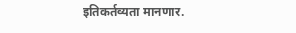इतिकर्तव्यता मानणार.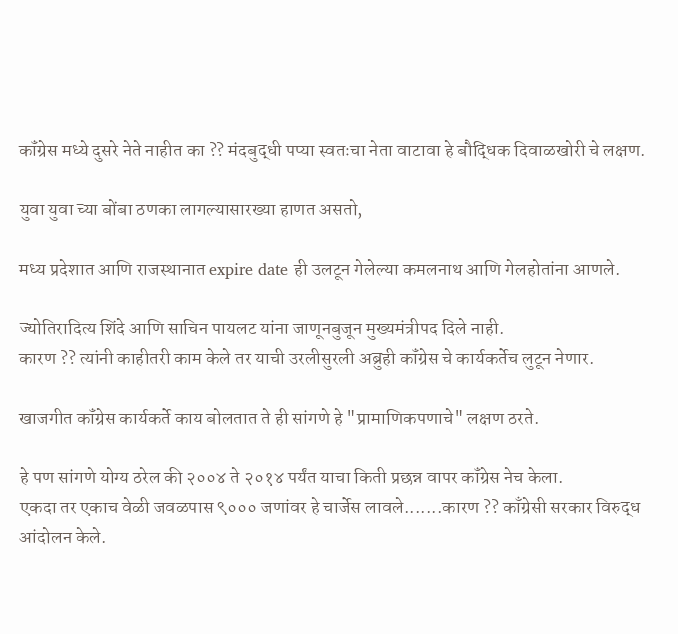कॉंग्रेस मध्ये दुसरे नेते नाहीत का ?? मंदबुद्धी पप्या स्वतःचा नेता वाटावा हे बौद्धिक दिवाळखोरी चे लक्षण.

युवा युवा च्या बोंबा ठणका लागल्यासारख्या हाणत असतो,

मध्य प्रदेशात आणि राजस्थानात expire date ही उलटून गेलेल्या कमलनाथ आणि गेलहोतांना आणले.

ज्योतिरादित्य शिंदे आणि साचिन पायलट यांना जाणूनबुजून मुख्यमंत्रीपद दिले नाही.
कारण ?? त्यांनी काहीतरी काम केले तर याची उरलीसुरली अब्रुही कॉंग्रेस चे कार्यकर्तेच लुटून नेणार.

खाजगीत कॉंग्रेस कार्यकर्ते काय बोलतात ते ही सांगणे हे "प्रामाणिकपणाचे" लक्षण ठरते.

हे पण सांगणे योग्य ठरेल की २००४ ते २०१४ पर्यंत याचा किती प्रछन्न वापर कॉंग्रेस नेच केला.
एकदा तर एकाच वेळी जवळपास ९००० जणांवर हे चार्जेस लावले.......कारण ?? काँग्रेसी सरकार विरुद्ध आंदोलन केले.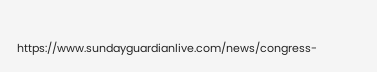https://www.sundayguardianlive.com/news/congress-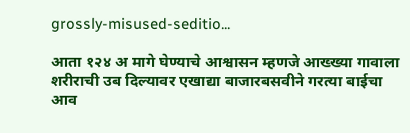grossly-misused-seditio...

आता १२४ अ मागे घेण्याचे आश्वासन म्हणजे आख्ख्या गावाला शरीराची उब दिल्यावर एखाद्या बाजारबसवीने गरत्या बाईचा आव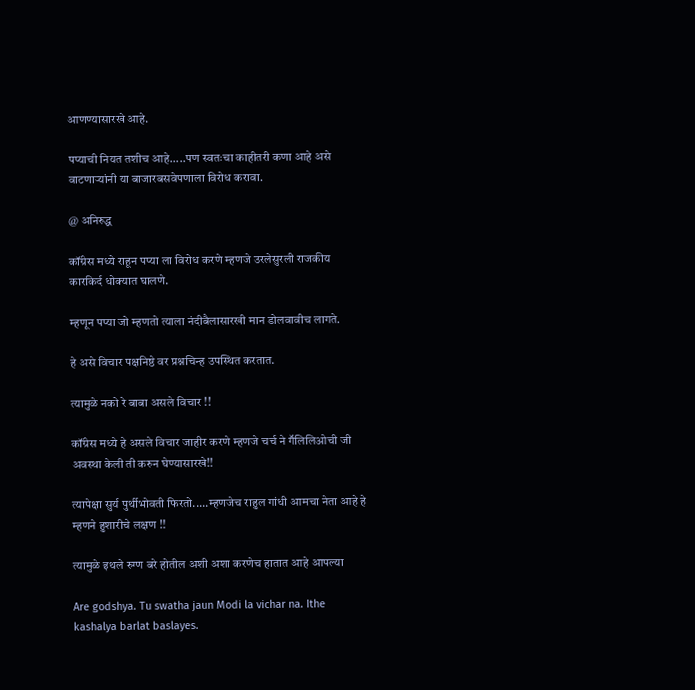आणण्यासारखे आहे.

पप्याची नियत तशीच आहे.....पण स्वतःचा काहीतरी कणा आहे असे वाटणाऱ्यांनी या बाजारबसवेपणाला विरोध करावा.

@ अनिरुद्ध

कॉंग्रेस मध्ये राहून पप्या ला विरोध करणे म्हणजे उरलेसुरली राजकीय कारकिर्द धोक्यात घालणे.

म्हणून पप्या जो म्हणतो त्याला नंदीबैलासारखी मान डोलवावीच लागते.

हे असे विचार पक्षनिष्ठे वर प्रश्नचिन्ह उपस्थित करतात.

त्यामुळे नको रे बाबा असले विचार !!

कॉंग्रेस मध्ये हे असले विचार जाहीर करणे म्हणजे चर्च ने गॕलिलिओची जी अवस्था केली ती करुन घेण्यासारखे!!

त्यापेक्षा सुर्य पुर्थीभोवती फिरतो.....म्हणजेच राहुल गांधी आमचा नेता आहे हे म्हणने हुशारीचे लक्षण !!

त्यामुळे इथले रुग्ण बरे होतील अशी अशा करणेच हातात आहे आपल्या

Are godshya. Tu swatha jaun Modi la vichar na. Ithe kashalya barlat baslayes.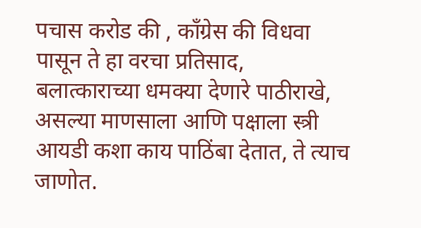पचास करोड की , कॉंग्रेस की विधवा पासून ते हा वरचा प्रतिसाद, बलात्काराच्या धमक्या देणारे पाठीराखे, असल्या माणसाला आणि पक्षाला स्त्री आयडी कशा काय पाठिंबा देतात, ते त्याच जाणोत.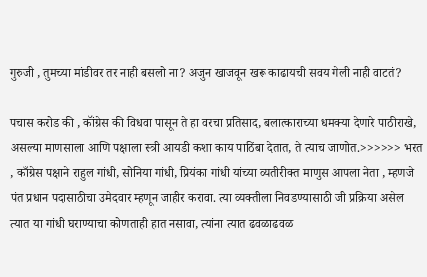गुरुजी , तुमच्या मांडीवर तर नाही बसलो ना? अजुन खाजवून खरू काढायची सवय गेली नाही वाटतं?

पचास करोड की , कॉंग्रेस की विधवा पासून ते हा वरचा प्रतिसाद, बलात्काराच्या धमक्या देणारे पाठीराखे, असल्या माणसाला आणि पक्षाला स्त्री आयडी कशा काय पाठिंबा देतात, ते त्याच जाणोत.>>>>>> भरत , काँग्रेस पक्षाने राहुल गांधी, सोनिया गांधी, प्रियंका गांधी यांच्या व्यतीरीक्त माणुस आपला नेता , म्हणजे पंत प्रधान पदासाठीचा उमेदवार म्हणून जाहीर करावा. त्या व्यक्तीला निवडण्यासाठी जी प्रक्रिया असेल त्यात या गांधी घराण्याचा कोणताही हात नसावा, त्यांना त्यात ढवळाढवळ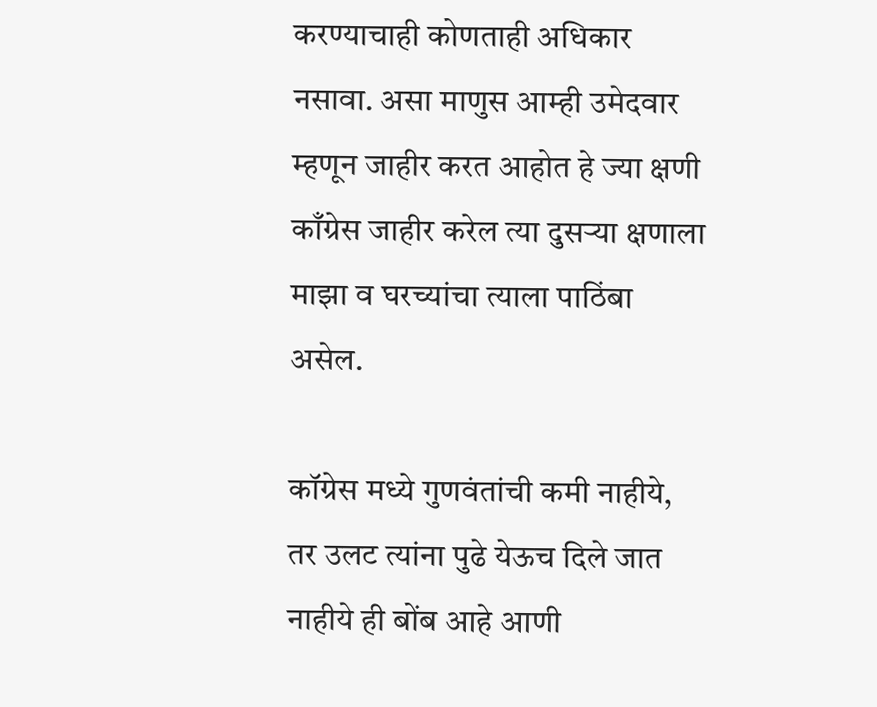करण्याचाही कोणताही अधिकार नसावा. असा माणुस आम्ही उमेदवार म्हणून जाहीर करत आहोत हे ज्या क्षणी काँग्रेस जाहीर करेल त्या दुसर्‍या क्षणाला माझा व घरच्यांचा त्याला पाठिंबा असेल.

कॉग्रेस मध्ये गुणवंतांची कमी नाहीये, तर उलट त्यांना पुढे येऊच दिले जात नाहीये ही बोंब आहे आणी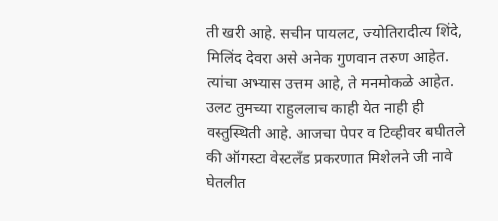ती खरी आहे. सचीन पायलट, ज्योतिरादीत्य शिंदे, मिलिंद देवरा असे अनेक गुणवान तरुण आहेत. त्यांचा अभ्यास उत्तम आहे, ते मनमोकळे आहेत. उलट तुमच्या राहुललाच काही येत नाही ही वस्तुस्थिती आहे. आजचा पेपर व टिव्हीवर बघीतले की ऑगस्टा वेस्टलँड प्रकरणात मिशेलने जी नावे घेतलीत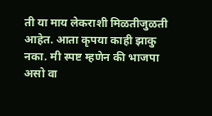ती या माय लेकराशी मिळतीजुळती आहेत. आता कृपया काही झाकु नका. मी स्पष्ट म्हणेन की भाजपा असो वा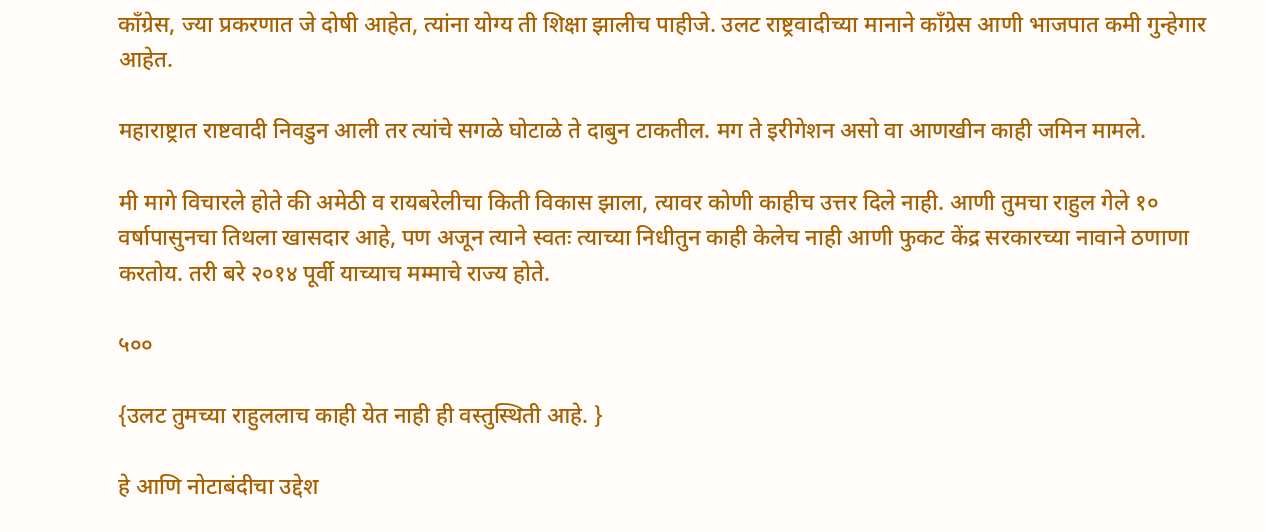काँग्रेस, ज्या प्रकरणात जे दोषी आहेत, त्यांना योग्य ती शिक्षा झालीच पाहीजे. उलट राष्ट्रवादीच्या मानाने काँग्रेस आणी भाजपात कमी गुन्हेगार आहेत.

महाराष्ट्रात राष्टवादी निवडुन आली तर त्यांचे सगळे घोटाळे ते दाबुन टाकतील. मग ते इरीगेशन असो वा आणखीन काही जमिन मामले.

मी मागे विचारले होते की अमेठी व रायबरेलीचा किती विकास झाला, त्यावर कोणी काहीच उत्तर दिले नाही. आणी तुमचा राहुल गेले १० वर्षापासुनचा तिथला खासदार आहे, पण अजून त्याने स्वतः त्याच्या निधीतुन काही केलेच नाही आणी फुकट केंद्र सरकारच्या नावाने ठणाणा करतोय. तरी बरे २०१४ पूर्वी याच्याच मम्माचे राज्य होते.

५००

{उलट तुमच्या राहुललाच काही येत नाही ही वस्तुस्थिती आहे. }

हे आणि नोटाबंदीचा उद्देश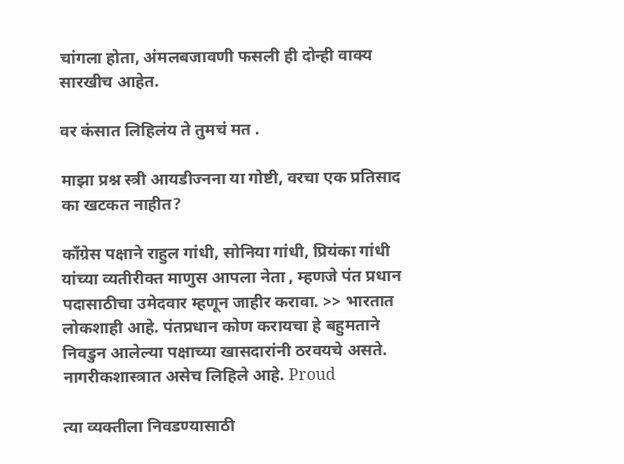चांगला होता, अंमलबजावणी फसली ही दोन्ही वाक्य सारखीच आहेत.

वर कंसात लिहिलंय ते तुमचं मत .

माझा प्रश्न स्त्री आयडीज्नना या गोष्टी, वरचा एक प्रतिसाद का खटकत नाहीत?

काँग्रेस पक्षाने राहुल गांधी, सोनिया गांधी, प्रियंका गांधी यांच्या व्यतीरीक्त माणुस आपला नेता , म्हणजे पंत प्रधान पदासाठीचा उमेदवार म्हणून जाहीर करावा. >> भारतात लोकशाही आहे. पंतप्रधान कोण करायचा हे बहुमताने निवडुन आलेल्या पक्षाच्या खासदारांनी ठरवयचे असते. नागरीकशास्त्रात असेच लिहिले आहे. Proud

त्या व्यक्तीला निवडण्यासाठी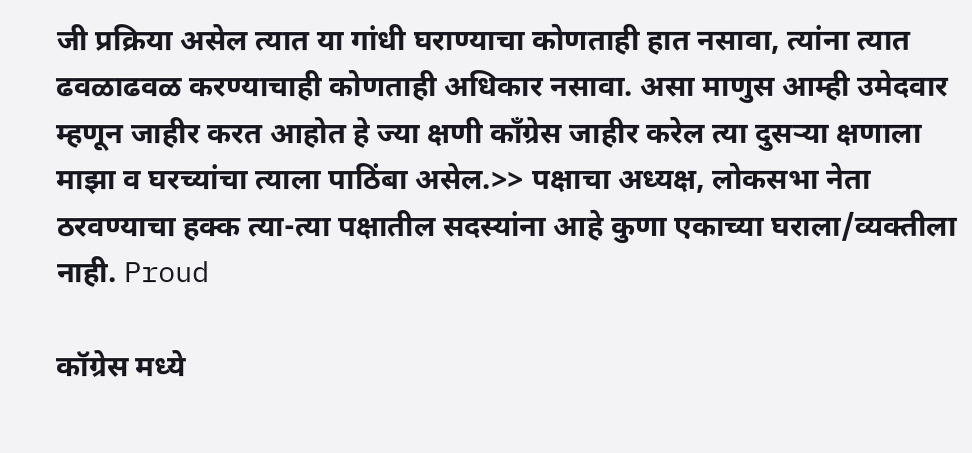जी प्रक्रिया असेल त्यात या गांधी घराण्याचा कोणताही हात नसावा, त्यांना त्यात ढवळाढवळ करण्याचाही कोणताही अधिकार नसावा. असा माणुस आम्ही उमेदवार म्हणून जाहीर करत आहोत हे ज्या क्षणी काँग्रेस जाहीर करेल त्या दुसर्‍या क्षणाला माझा व घरच्यांचा त्याला पाठिंबा असेल.>> पक्षाचा अध्यक्ष, लोकसभा नेता ठरवण्याचा हक्क त्या-त्या पक्षातील सदस्यांना आहे कुणा एकाच्या घराला/व्यक्तीला नाही. Proud

कॉग्रेस मध्ये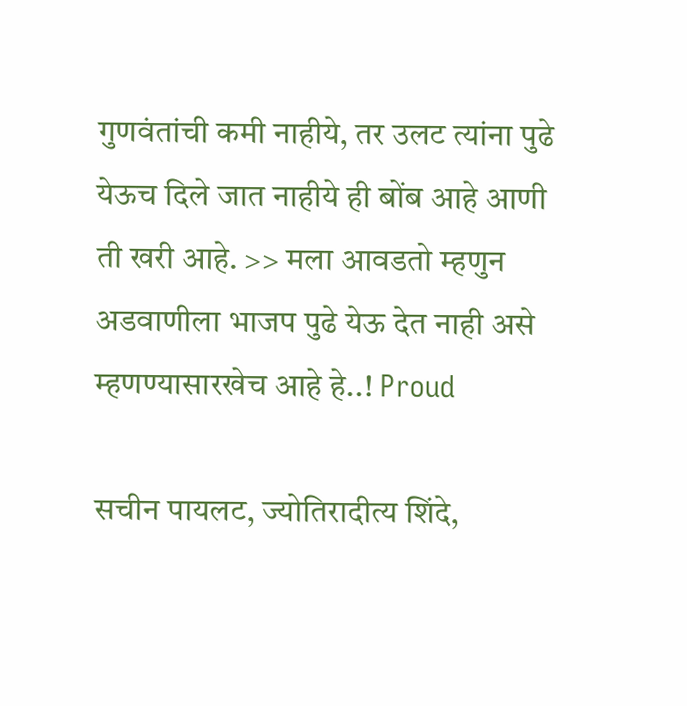गुणवंतांची कमी नाहीये, तर उलट त्यांना पुढे येऊच दिले जात नाहीये ही बोंब आहे आणी ती खरी आहे. >> मला आवडतो म्हणुन अडवाणीला भाजप पुढे येऊ देत नाही असे म्हणण्यासारखेच आहे हे..! Proud

सचीन पायलट, ज्योतिरादीत्य शिंदे,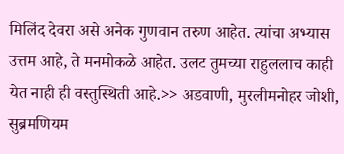मिलिंद देवरा असे अनेक गुणवान तरुण आहेत. त्यांचा अभ्यास उत्तम आहे, ते मनमोकळे आहेत. उलट तुमच्या राहुललाच काही येत नाही ही वस्तुस्थिती आहे.>> अडवाणी, मुरलीमनोहर जोशी, सुब्रमणियम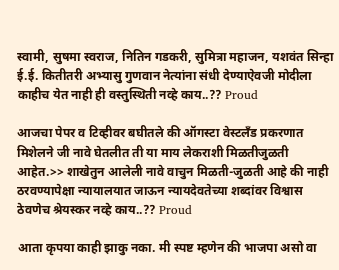स्वामी, सुषमा स्वराज, नितिन गडकरी, सुमित्रा महाजन, यशवंत सिन्हा ई.ई. कितीतरी अभ्यासु गुणवान नेत्यांना संधी देण्याऐवजी मोदीला काहीच येत नाही ही वस्तुस्थिती नव्हे काय..?? Proud

आजचा पेपर व टिव्हीवर बघीतले की ऑगस्टा वेस्टलँड प्रकरणात मिशेलने जी नावे घेतलीत ती या माय लेकराशी मिळतीजुळती आहेत.>> शाखेतुन आलेली नावे वाचुन मिळती-जुळती आहे की नाही ठरवण्यापेक्षा न्यायालयात जाऊन न्यायदेवतेच्या शब्दांवर विश्वास ठेवणेच श्रेयस्कर नव्हे काय..?? Proud

आता कृपया काही झाकु नका. मी स्पष्ट म्हणेन की भाजपा असो वा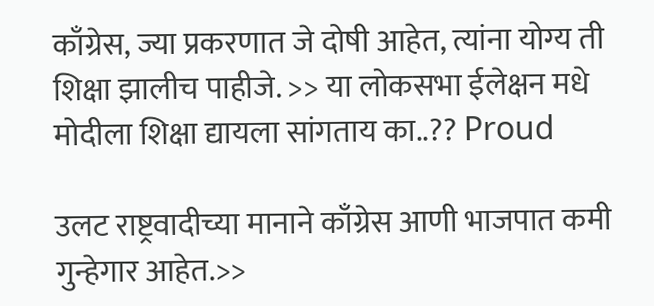काँग्रेस, ज्या प्रकरणात जे दोषी आहेत, त्यांना योग्य ती शिक्षा झालीच पाहीजे. >> या लोकसभा ईलेक्षन मधे मोदीला शिक्षा द्यायला सांगताय का..?? Proud

उलट राष्ट्रवादीच्या मानाने काँग्रेस आणी भाजपात कमी गुन्हेगार आहेत.>>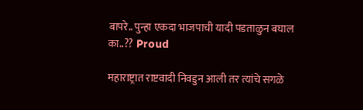बापरे.. पुन्हा एकदा भाजपाची यादी पडताळुन बघाल का..?? Proud

महाराष्ट्रात राष्टवादी निवडुन आली तर त्यांचे सगळे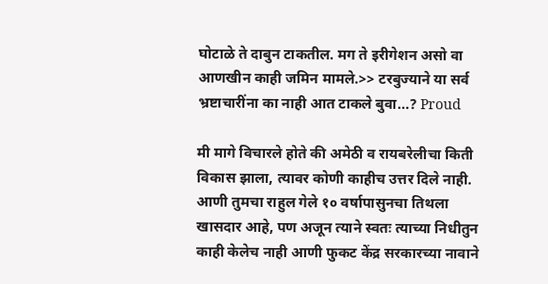घोटाळे ते दाबुन टाकतील. मग ते इरीगेशन असो वा आणखीन काही जमिन मामले.>> टरबुज्याने या सर्व भ्रष्टाचारींना का नाही आत टाकले बुवा...? Proud

मी मागे विचारले होते की अमेठी व रायबरेलीचा किती विकास झाला, त्यावर कोणी काहीच उत्तर दिले नाही. आणी तुमचा राहुल गेले १० वर्षापासुनचा तिथला खासदार आहे, पण अजून त्याने स्वतः त्याच्या निधीतुन काही केलेच नाही आणी फुकट केंद्र सरकारच्या नावाने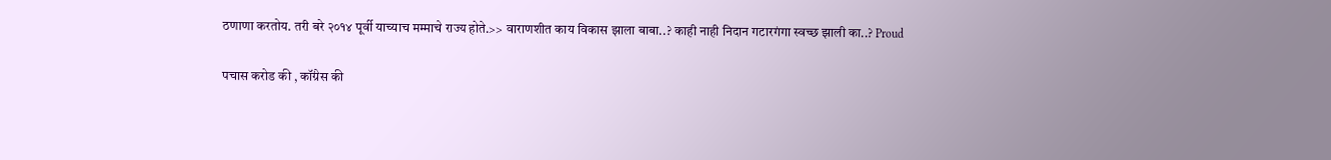ठणाणा करतोय. तरी बरे २०१४ पूर्वी याच्याच मम्माचे राज्य होते.>> वाराणशीत काय विकास झाला बाबा..? काही नाही निदान गटारगंगा स्वच्छ झाली का..? Proud

पचास करोड की , कॉंग्रेस की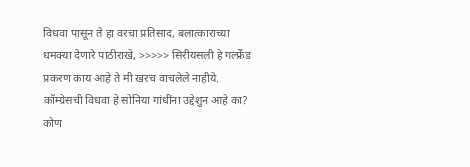विधवा पासून ते हा वरचा प्रतिसाद, बलात्काराच्या धमक्या देणारे पाठीराखे, >>>>> सिरीयसली हे गर्ल्फ्रेंड प्रकरण काय आहे ते मी खरच वाचलेले नाहीये. कॉम्ग्रेसची विधवा हे सोनिया गांधींना उद्देशुन आहे का? कोण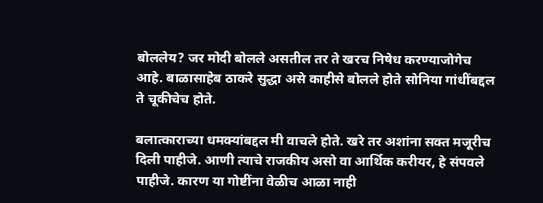बोललेय? जर मोदी बोलले असतील तर ते खरच निषेध करण्याजोगेच आहे. बाळासाहेब ठाकरे सुद्धा असे काहीसे बोलले होते सोनिया गांधींबद्दल ते चूकीचेच होते.

बलात्काराच्या धमक्यांबद्दल मी वाचले होते. खरे तर अशांना सक्त मजूरीच दिली पाहीजे. आणी त्याचे राजकीय असो वा आर्थिक करीयर, हे संपवले पाहीजे. कारण या गोष्टींना वेळीच आळा नाही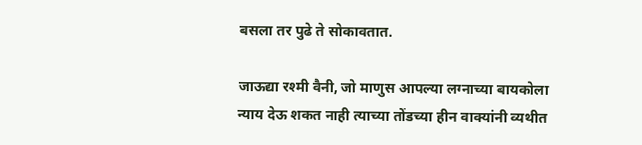बसला तर पुढे ते सोकावतात.

जाऊद्या रश्मी वैनी, जो माणुस आपल्या लग्नाच्या बायकोला न्याय देऊ शकत नाही त्याच्या तोंडच्या हीन वाक्यांनी व्यथीत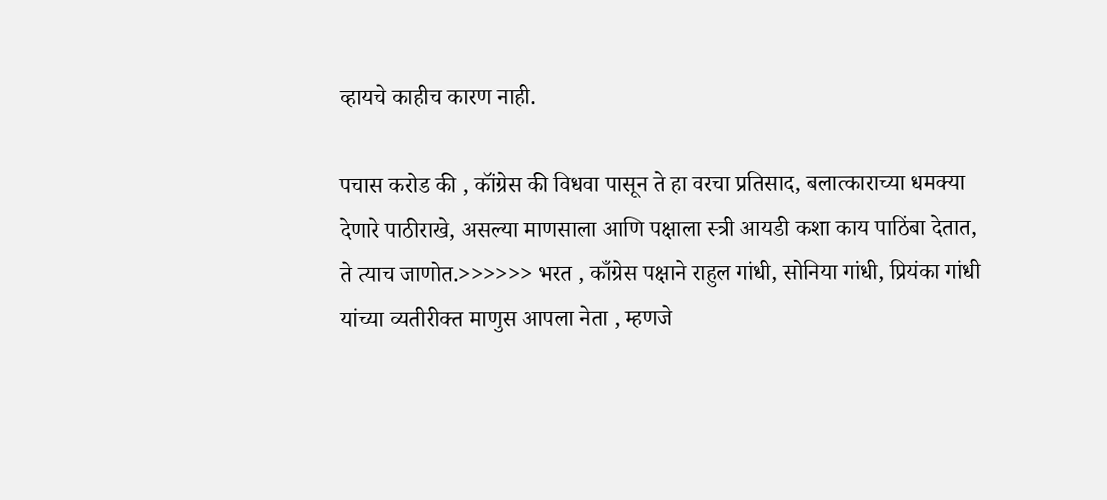व्हायचे काहीच कारण नाही.

पचास करोड की , कॉंग्रेस की विधवा पासून ते हा वरचा प्रतिसाद, बलात्काराच्या धमक्या देणारे पाठीराखे, असल्या माणसाला आणि पक्षाला स्त्री आयडी कशा काय पाठिंबा देतात, ते त्याच जाणोत.>>>>>> भरत , काँग्रेस पक्षाने राहुल गांधी, सोनिया गांधी, प्रियंका गांधी यांच्या व्यतीरीक्त माणुस आपला नेता , म्हणजे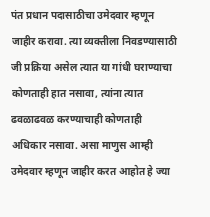पंत प्रधान पदासाठीचा उमेदवार म्हणून जाहीर करावा. त्या व्यक्तीला निवडण्यासाठी जी प्रक्रिया असेल त्यात या गांधी घराण्याचा कोणताही हात नसावा, त्यांना त्यात ढवळाढवळ करण्याचाही कोणताही अधिकार नसावा. असा माणुस आम्ही उमेदवार म्हणून जाहीर करत आहोत हे ज्या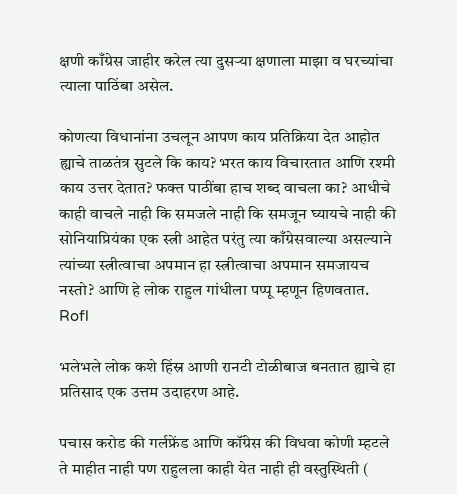क्षणी काँग्रेस जाहीर करेल त्या दुसर्‍या क्षणाला माझा व घरच्यांचा त्याला पाठिंबा असेल.

कोणत्या विधानांना उचलून आपण काय प्रतिक्रिया देत आहोत ह्याचे ताळतंत्र सुटले कि काय? भरत काय विचारतात आणि रश्मी काय उत्तर देतात? फक्त पाठींबा हाच शब्द वाचला का? आधीचे काही वाचले नाही कि समजले नाही कि समजून घ्यायचे नाही की सोनियाप्रियंका एक स्त्री आहेत परंतु त्या काँग्रेसवाल्या असल्याने त्यांच्या स्त्रीत्वाचा अपमान हा स्त्रीत्वाचा अपमान समजायच नस्तो? आणि हे लोक राहुल गांधीला पप्पू म्हणून हिणवतात. Rofl

भलेभले लोक कशे हिंस्र आणी रानटी टोळीबाज बनतात ह्याचे हा प्रतिसाद एक उत्तम उदाहरण आहे.

पचास करोड की गर्लफ्रेंड आणि कॉंग्रेस की विधवा कोणी म्हटले ते माहीत नाही पण राहुलला काही येत नाही ही वस्तुस्थिती (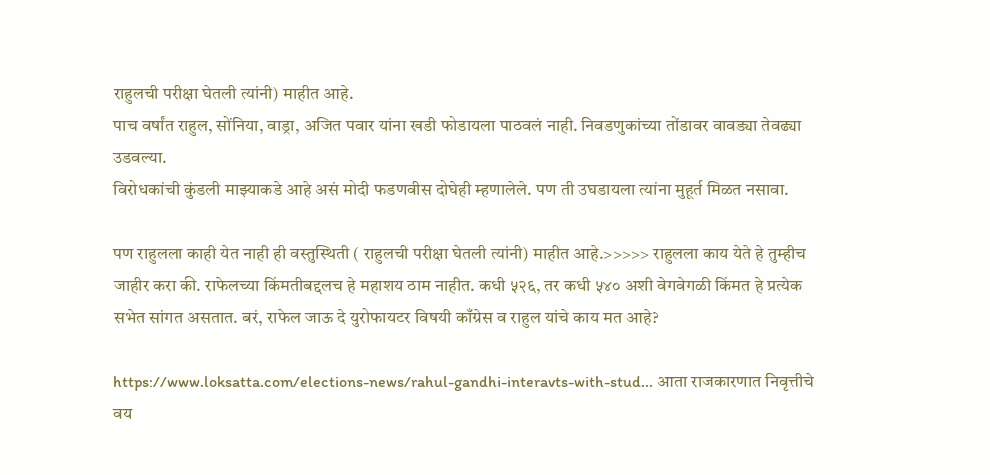राहुलची परीक्षा घेतली त्यांनी) माहीत आहे.
पाच वर्षांत राहुल, सोंनिया, वाड्रा, अजित पवार यांना खडी फोडायला पाठवलं नाही. निवडणुकांच्या तोंडावर वावड्या तेवढ्या उडवल्या.
विरोधकांची कुंडली माझ्याकडे आहे असं मोदी फडणवीस दोघेही म्हणालेले. पण ती उघडायला त्यांना मुहूर्त मिळत नसावा.

पण राहुलला काही येत नाही ही वस्तुस्थिती ( राहुलची परीक्षा घेतली त्यांनी) माहीत आहे.>>>>> राहुलला काय येते हे तुम्हीच जाहीर करा की. राफेलच्या किंमतीबद्दलच हे महाशय ठाम नाहीत. कधी ५२६, तर कधी ५४० अशी वेगवेगळी किंमत हे प्रत्येक सभेत सांगत असतात. बरं, राफेल जाऊ दे युरोफायटर विषयी काँग्रेस व राहुल यांचे काय मत आहे?

https://www.loksatta.com/elections-news/rahul-gandhi-interavts-with-stud... आता राजकारणात निवृत्तीचे वय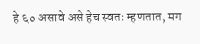हे ६० असावे असे हेच स्वतः म्हणतात, मग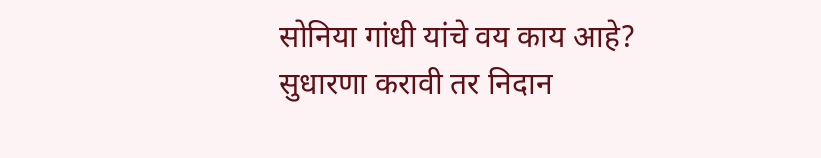सोनिया गांधी यांचे वय काय आहे? सुधारणा करावी तर निदान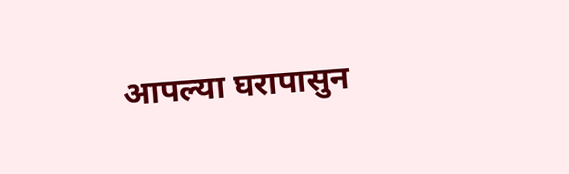आपल्या घरापासुन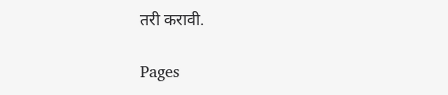तरी करावी.

Pages